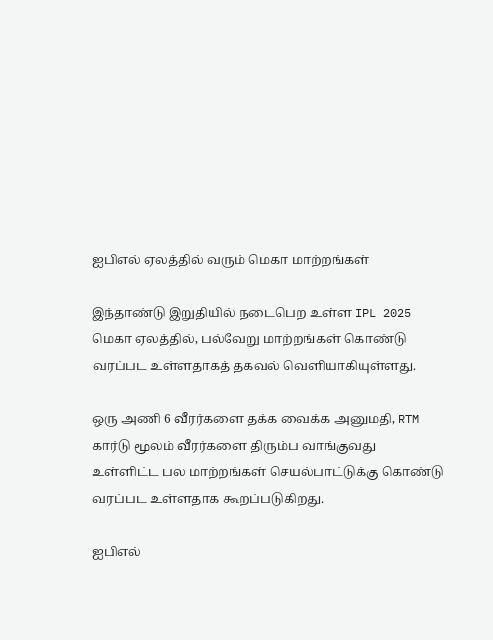ஐபிஎல் ஏலத்தில் வரும் மெகா மாற்றங்கள்

இந்தாண்டு இறுதியில் நடைபெற உள்ள IPL 2025 மெகா ஏலத்தில், பல்வேறு மாற்றங்கள் கொண்டு வரப்பட உள்ளதாகத் தகவல் வெளியாகியுள்ளது.

ஒரு அணி 6 வீரர்களை தக்க வைக்க அனுமதி, RTM கார்டு மூலம் வீரர்களை திரும்ப வாங்குவது உள்ளிட்ட பல மாற்றங்கள் செயல்பாட்டுக்கு கொண்டு வரப்பட உள்ளதாக கூறப்படுகிறது.

ஐபிஎல்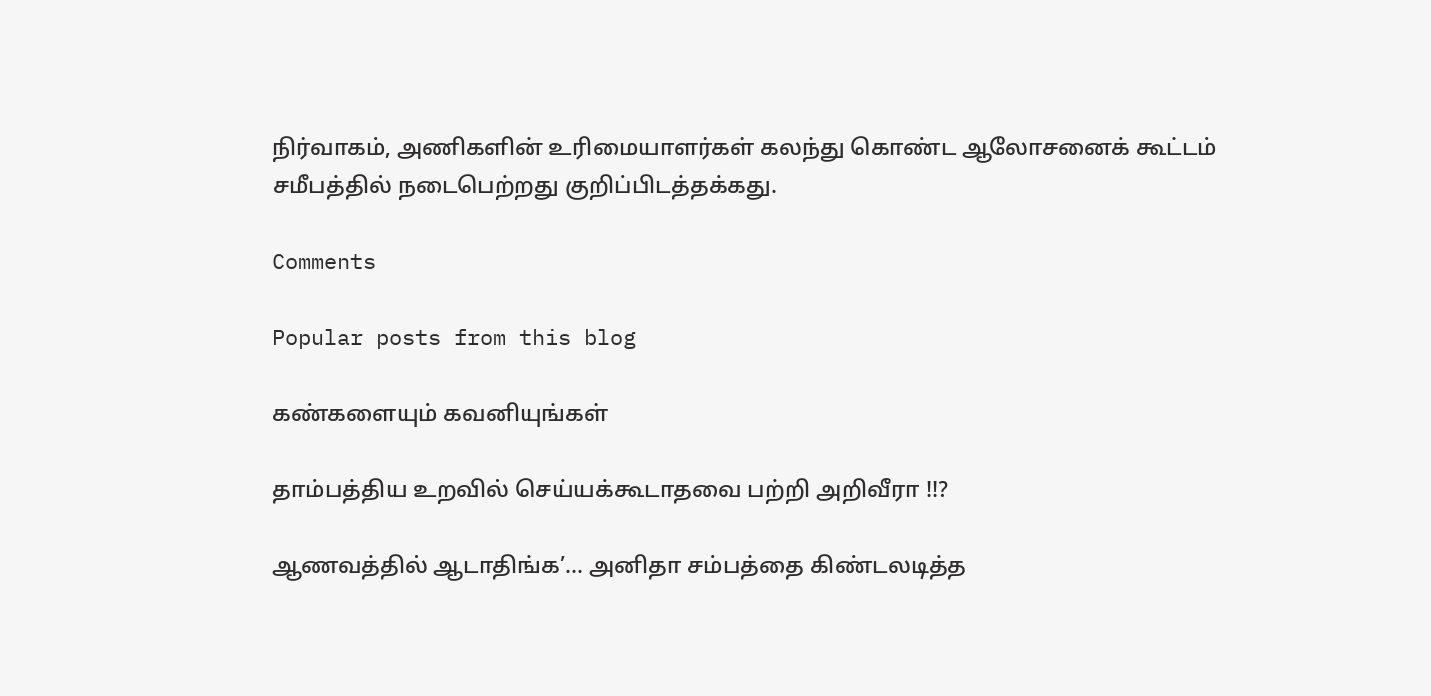நிர்வாகம், அணிகளின் உரிமையாளர்கள் கலந்து கொண்ட ஆலோசனைக் கூட்டம் சமீபத்தில் நடைபெற்றது குறிப்பிடத்தக்கது.

Comments

Popular posts from this blog

கண்களையும் கவனியுங்கள்

தாம்பத்திய உறவில் செய்யக்கூடாதவை பற்றி அறிவீரா !!?

ஆணவத்தில் ஆடாதிங்க’... அனிதா சம்பத்தை கிண்டலடித்த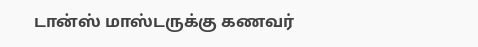டான்ஸ் மாஸ்டருக்கு கணவர்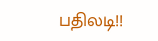பதிலடி!!